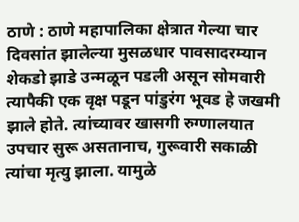ठाणे : ठाणे महापालिका क्षेत्रात गेल्या चार दिवसांत झालेल्या मुसळधार पावसादरम्यान शेकडो झाडे उन्मळून पडली असून सोमवारी त्यापैकी एक वृक्ष पडून पांडुरंग भूवड हे जखमी झाले होते. त्यांच्यावर खासगी रुग्णालयात उपचार सुरू असतानाच, गुरूवारी सकाळी त्यांचा मृत्यु झाला. यामुळे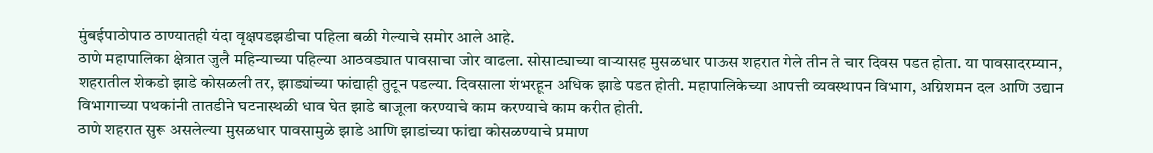मुंबईपाठोपाठ ठाण्यातही यंदा वृक्षपडझडीचा पहिला बळी गेल्याचे समोर आले आहे.
ठाणे महापालिका क्षेत्रात जुलै महिन्याच्या पहिल्या आठवड्यात पावसाचा जोर वाढला. सोसाट्याच्या वाऱ्यासह मुसळधार पाऊस शहरात गेले तीन ते चार दिवस पडत होता. या पावसादरम्यान, शहरातील शेकडो झाडे कोसळली तर, झाड्यांच्या फांद्याही तुटून पडल्या. दिवसाला शंभरहून अधिक झाडे पडत होती. महापालिकेच्या आपत्ती व्यवस्थापन विभाग, अग्निशमन दल आणि उद्यान विभागाच्या पथकांनी तातडीने घटनास्थळी धाव घेत झाडे बाजूला करण्याचे काम करण्याचे काम करीत होती.
ठाणे शहरात सुरू असलेल्या मुसळधार पावसामुळे झाडे आणि झाडांच्या फांद्या कोसळण्याचे प्रमाण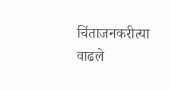चिंताजनकरीत्या वाढले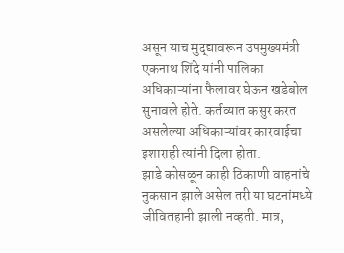असून याच मुद्द्यावरून उपमुख्यमंत्री एकनाथ शिंदे यांनी पालिका अधिकाऱ्यांना फैलावर घेऊन खडेबोल सुनावले होते. कर्तव्यात कसुर करत असलेल्या अधिकाऱ्यांवर कारवाईचा इशाराही त्यांनी दिला होता.
झाडे कोसळून काही ठिकाणी वाहनांचे नुकसान झाले असेल तरी या घटनांमध्ये जीवितहानी झाली नव्हती. मात्र,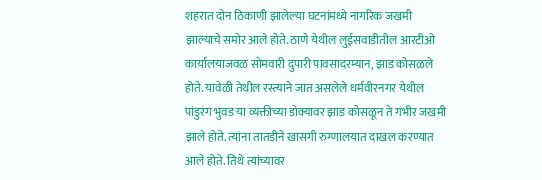शहरात दोन ठिकाणी झालेल्या घटनांमध्ये नागरिक जखमी झाल्याचे समोर आले होते. ठाणे येथील लुईसवाडीतील आरटीओ कार्यालयाजवळ सोमवारी दुपारी पावसादरम्यान, झाड कोसळले होते. यावेळी तेथील रस्त्याने जात असलेले धर्मवीरनगर येथील पांडुरंग भुवड या व्यक्तीच्या डोक्यावर झाड कोसळून ते गंभीर जखमी झाले होते. त्यांना तातडीने खासगी रुग्णालयात दाखल करण्यात आले होते. तिथे त्यांच्यावर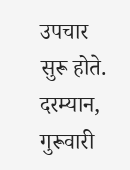उपचार सुरू होते.
दरम्यान, गुरूवारी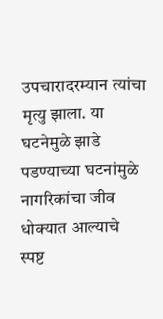उपचारादरम्यान त्यांचा मृत्यु झाला. या घटनेमुळे झाडे पडण्याच्या घटनांमुळे नागरिकांचा जीव धोक्यात आल्याचे स्पष्ट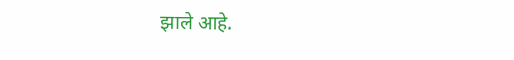झाले आहे.